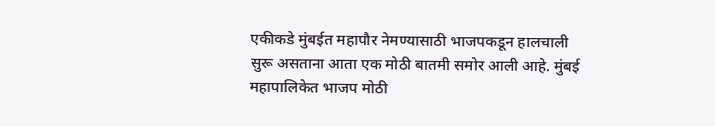एकीकडे मुंबईत महापौर नेमण्यासाठी भाजपकडून हालचाली सुरू असताना आता एक मोठी बातमी समोर आली आहे. मुंबई महापालिकेत भाजप मोठी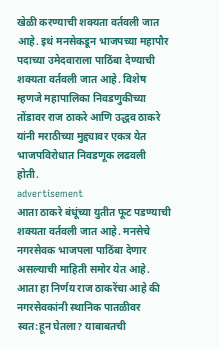खेळी करण्याची शक्यता वर्तवली जात आहे. इथं मनसेकडून भाजपच्या महापौर पदाच्या उमेदवाराला पाठिंबा देण्याची शक्यता वर्तवली जात आहे. विशेष म्हणजे महापालिका निवडणुकीच्या तोंडावर राज ठाकरे आणि उद्धव ठाकरे यांनी मराठीच्या मुद्द्यावर एकत्र येत भाजपविरोधात निवडणूक लढवली होती.
advertisement
आता ठाकरे बंधूंच्या युतीत फूट पडण्याची शक्यता वर्तवली जात आहे. मनसेचे नगरसेवक भाजपला पाठिंबा देणार असल्याची माहिती समोर येत आहे. आता हा निर्णय राज ठाकरेंचा आहे की नगरसेवकांनी स्थानिक पातळीवर स्वत:हून घेतला? याबाबतची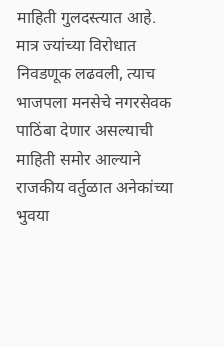माहिती गुलदस्त्यात आहे. मात्र ज्यांच्या विरोधात निवडणूक लढवली, त्याच भाजपला मनसेचे नगरसेवक पाठिंबा देणार असल्याची माहिती समोर आल्याने राजकीय वर्तुळात अनेकांच्या भुवया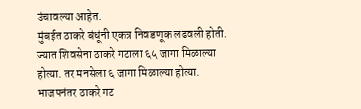उंचावल्या आहेत.
मुंबईत ठाकरे बंधूंनी एकत्र निवडणूक लढवली होती. ज्यात शिवसेना ठाकरे गटाला ६५ जागा मिळाल्या होत्या. तर मनसेला ६ जागा मिळाल्या होत्या. भाजपनंतर ठाकरे गट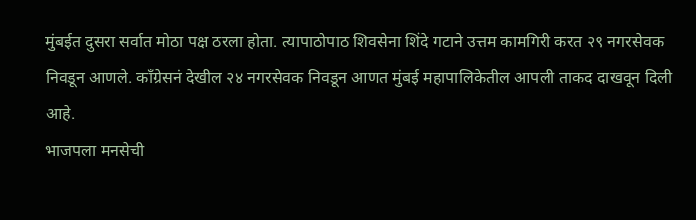मुंबईत दुसरा सर्वात मोठा पक्ष ठरला होता. त्यापाठोपाठ शिवसेना शिंदे गटाने उत्तम कामगिरी करत २९ नगरसेवक निवडून आणले. काँग्रेसनं देखील २४ नगरसेवक निवडून आणत मुंबई महापालिकेतील आपली ताकद दाखवून दिली आहे.
भाजपला मनसेची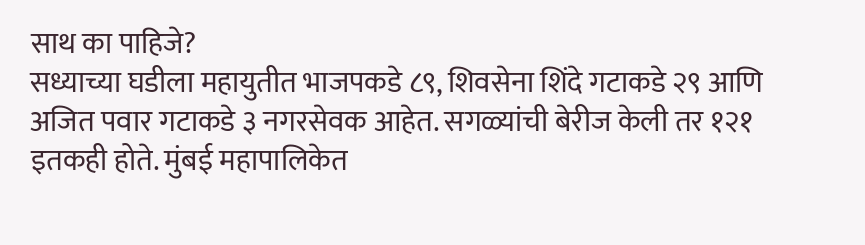साथ का पाहिजे?
सध्याच्या घडीला महायुतीत भाजपकडे ८९, शिवसेना शिंदे गटाकडे २९ आणि अजित पवार गटाकडे ३ नगरसेवक आहेत. सगळ्यांची बेरीज केली तर १२१ इतकही होते. मुंबई महापालिकेत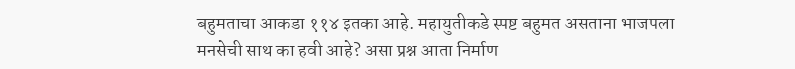बहुमताचा आकडा ११४ इतका आहे. महायुतीकडे स्पष्ट बहुमत असताना भाजपला मनसेची साथ का हवी आहे? असा प्रश्न आता निर्माण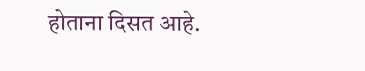होताना दिसत आहे.